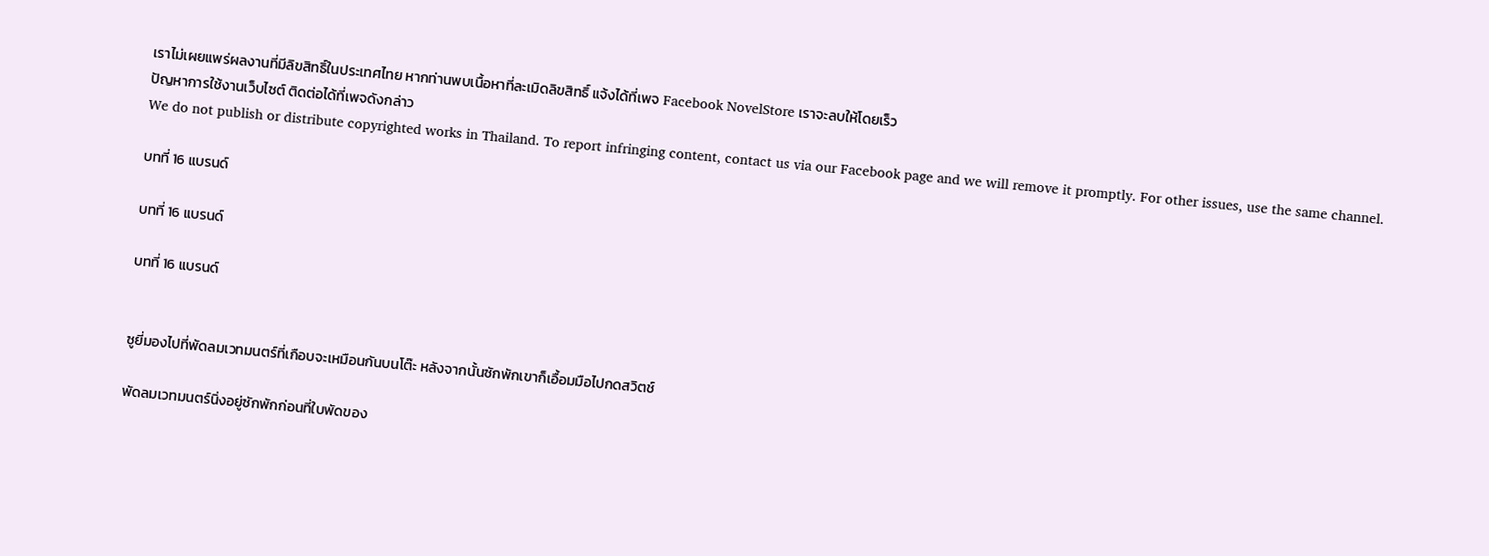เราไม่เผยแพร่ผลงานที่มีลิขสิทธิ์ในประเทศไทย หากท่านพบเนื้อหาที่ละเมิดลิขสิทธิ์ แจ้งได้ที่เพจ Facebook NovelStore เราจะลบให้โดยเร็ว
ปัญหาการใช้งานเว็บไซต์ ติดต่อได้ที่เพจดังกล่าว
We do not publish or distribute copyrighted works in Thailand. To report infringing content, contact us via our Facebook page and we will remove it promptly. For other issues, use the same channel.

บทที่ 16 แบรนด์

บทที่ 16 แบรนด์

บทที่ 16 แบรนด์


ซูยี่มองไปที่พัดลมเวทมนตร์ที่เกือบจะเหมือนกันบนโต๊ะ หลังจากนั้นซักพักเขาก็เอื้อมมือไปกดสวิตช์

พัดลมเวทมนตร์นิ่งอยู่ซักพักก่อนที่ใบพัดของ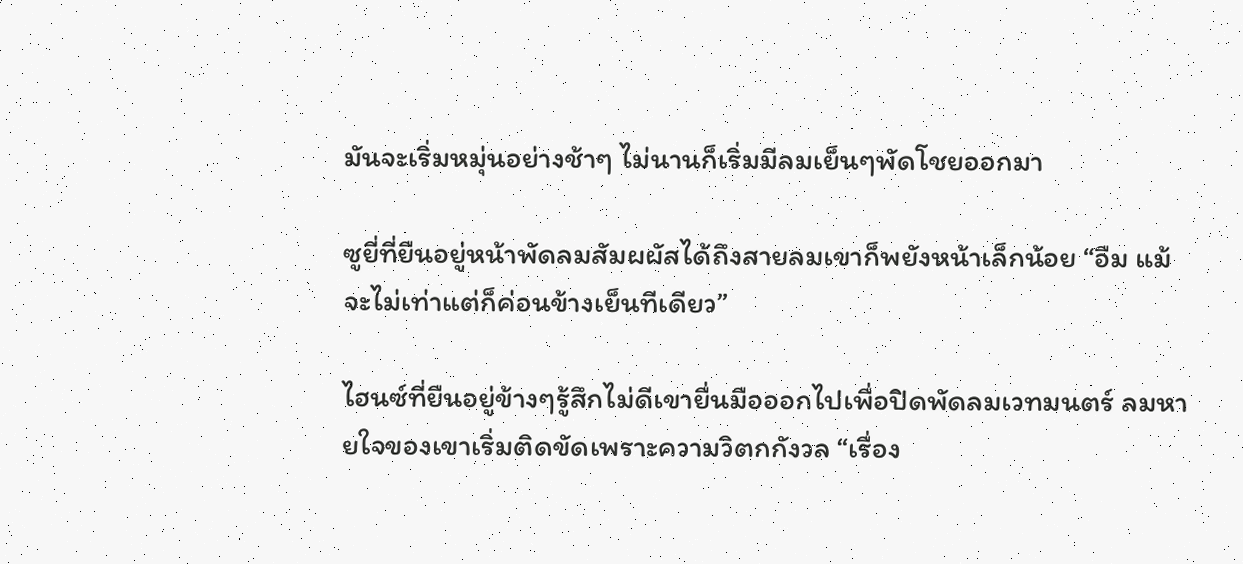มันจะเริ่มหมุ่นอย่างช้าๆ ไม่นานก็เริ่มมีลมเย็นๆพัดโชยออกมา

ซูยี่ที่ยืนอยู่หน้าพัดลมสัมผผัสได้ถึงสายลมเขาก็พยังหน้าเล็กน้อย “อืม แม้จะไม่เท่าแต่ก็ค่อนข้างเย็นทีเดียว”

ไฮนซ์ที่ยืนอยู่ข้างๆรู้สึกไม่ดีเขายื่นมือออกไปเพื่อปิดพัดลมเวทมนตร์ ลมหายใจของเขาเริ่มติดขัดเพราะความวิตกกังวล “เรื่อง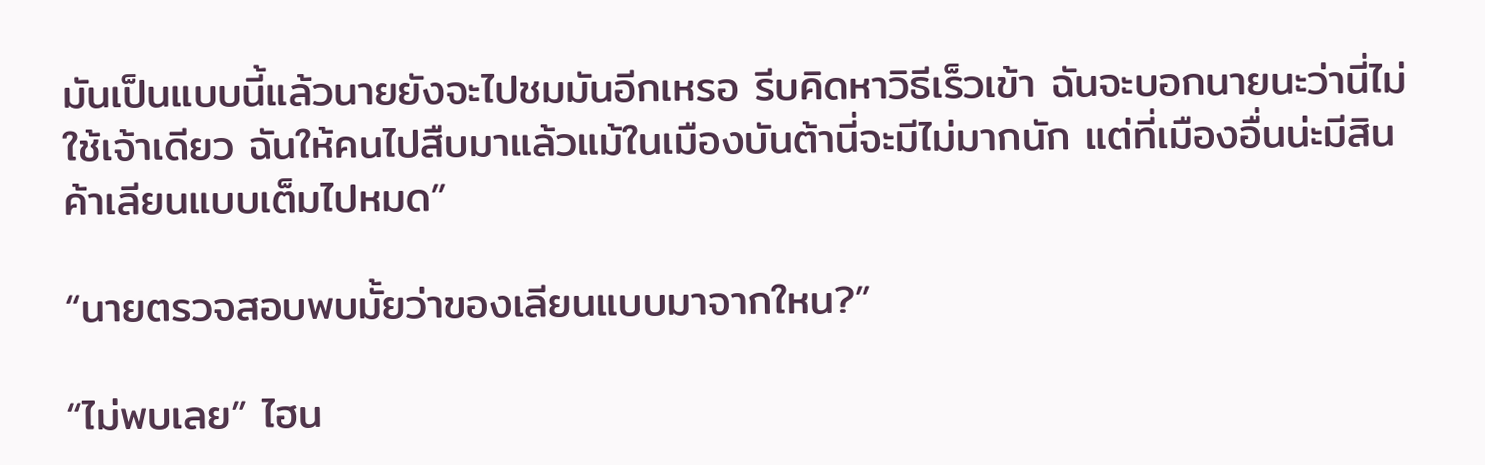มันเป็นแบบนี้แล้วนายยังจะไปชมมันอีกเหรอ รีบคิดหาวิธีเร็วเข้า ฉันจะบอกนายนะว่านี่ไม่ใช้เจ้าเดียว ฉันให้คนไปสืบมาแล้วแม้ในเมืองบันต้านี่จะมีไม่มากนัก แต่ที่เมืองอื่นน่ะมีสินค้าเลียนแบบเต็มไปหมด”

“นายตรวจสอบพบมั้ยว่าของเลียนแบบมาจากใหน?”

“ไม่พบเลย” ไฮน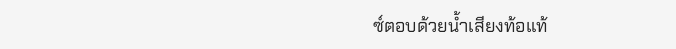ซ์ตอบด้วยน้ำเสียงท้อแท้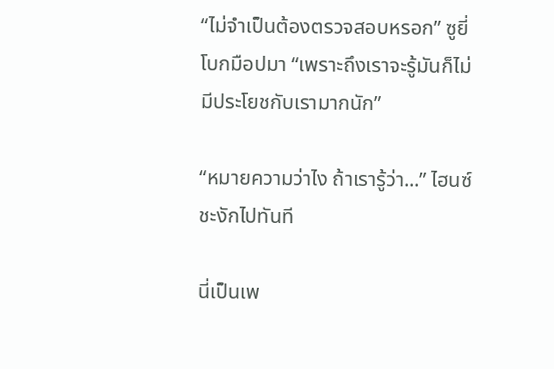“ไม่จำเป็นต้องตรวจสอบหรอก” ซูยี่โบกมือปมา “เพราะถึงเราจะรู้มันก็ไม่มีประโยชกับเรามากนัก”

“หมายความว่าไง ถ้าเรารู้ว่า...” ไฮนซ์ชะงักไปทันที

นี่เป็นเพ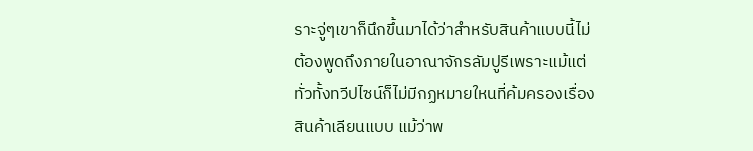ราะจู่ๆเขาก็นึกขึ้นมาได้ว่าสำหรับสินค้าแบบนี้ไม่ต้องพูดถึงภายในอาณาจักรลัมปูรีเพราะแม้แต่ทั่วทั้งทวีปไซน์ก็ไม่มีกฏหมายใหนที่ค้มครองเรื่องสินค้าเลียนแบบ แม้ว่าพ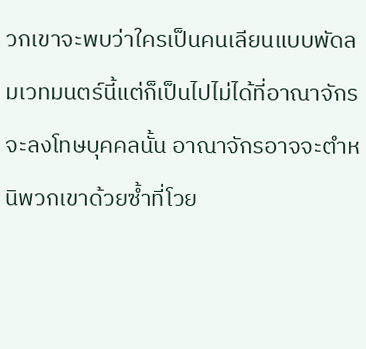วกเขาจะพบว่าใครเป็นคนเลียนแบบพัดลมเวทมนตร์นี้แต่ก็เป็นไปไม่ได้ที่อาณาจักรจะลงโทษบุคคลนั้น อาณาจักรอาจจะตำหนิพวกเขาด้วยซ้ำที่โวย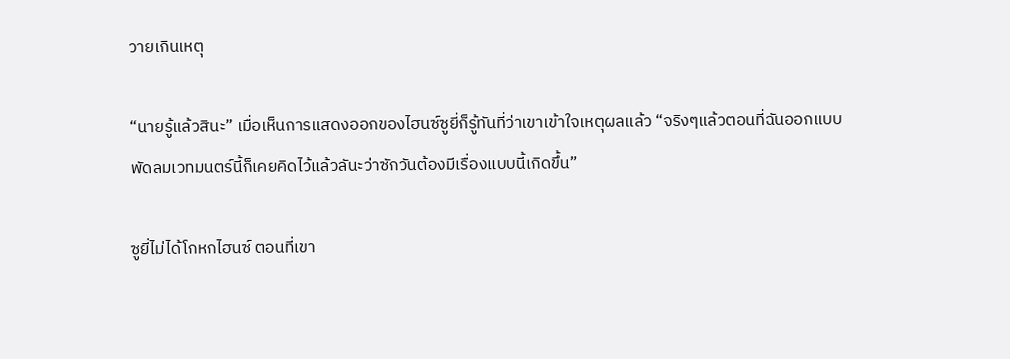วายเกินเหตุ

“นายรู้แล้วสินะ” เมื่อเห็นการแสดงออกของไฮนซ์ซูยี่ก็รู้ทันที่ว่าเขาเข้าใจเหตุผลแล้ว “จริงๆแล้วตอนที่ฉันออกแบบพัดลมเวทมนตร์นี้ก็เคยคิดไว้แล้วลันะว่าซักวันต้องมีเรื่องแบบนี้เกิดขึ้น”

ซูยี่ไม่ได้โกหกไฮนซ์ ตอนที่เขา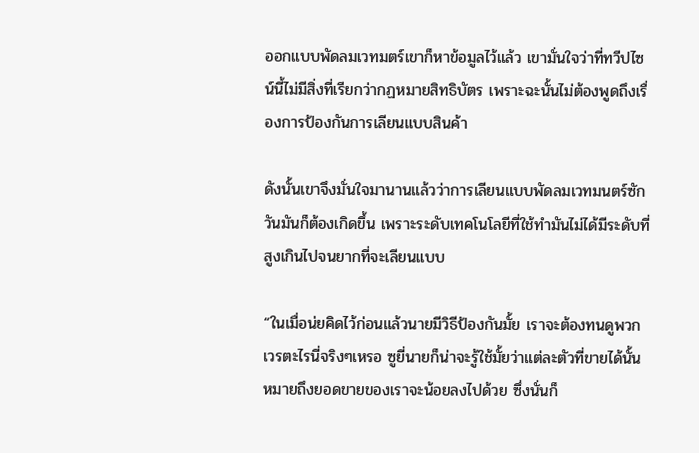ออกแบบพัดลมเวทมตร์เขาก็หาข้อมูลไว้แล้ว เขามั่นใจว่าที่ทวีปไซน์นี้ไม่มีสิ่งที่เรียกว่ากฏหมายสิทธิบัตร เพราะฉะนั้นไม่ต้องพูดถึงเรื่องการป้องกันการเลียนแบบสินค้า

ดังนั้นเขาจึงมั่นใจมานานแล้วว่าการเลียนแบบพัดลมเวทมนตร์ซักวันมันก็ต้องเกิดขึ้น เพราะระดับเทคโนโลยีที่ใช้ทำมันไม่ได้มีระดับที่สูงเกินไปจนยากที่จะเลียนแบบ

“ในเมื่อน่ยคิดไว้ก่อนแล้วนายมีวิธีป้องกันมั้ย เราจะต้องทนดูพวกเวรตะไรนี่จริงๆเหรอ ซูยี่นายก็น่าจะรู้ใช้มั้ยว่าแต่ละตัวที่ขายได้นั้นหมายถึงยอดขายของเราจะน้อยลงไปด้วย ซึ่งนั่นก็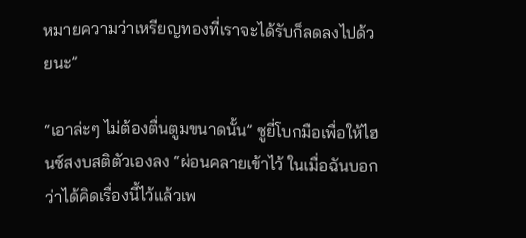หมายความว่าเหรียญทองที่เราจะได้รับก็ลดลงไปด้วยนะ”

“เอาล่ะๆ ไม่ต้องตื่นตูมขนาดนั้น” ซูยี่โบกมือเพื่อให้ไฮนซ์สงบสติตัวเองลง “ผ่อนคลายเข้าไว้ ในเมื่อฉันบอกว่าได้คิดเรื่องนี้ไว้แล้วเพ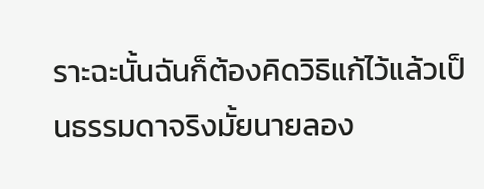ราะฉะนั้นฉันก็ต้องคิดวิธิแก้ไว้แล้วเป็นธรรมดาจริงมั้ยนายลอง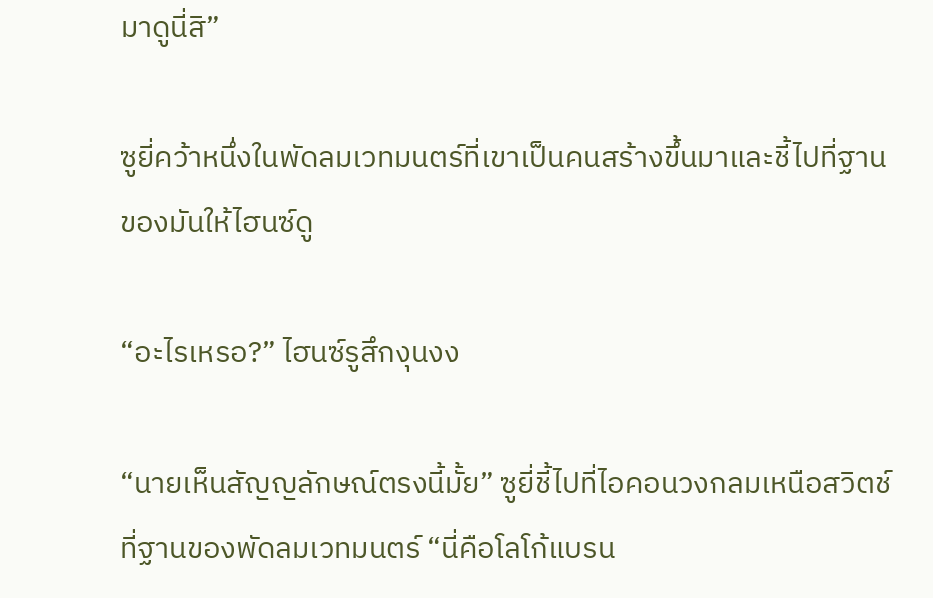มาดูนี่สิ”

ซูยี่คว้าหนึ่งในพัดลมเวทมนตร์ที่เขาเป็นคนสร้างขึ้นมาและชี้ไปที่ฐานของมันให้ไฮนซ์ดู

“อะไรเหรอ?” ไฮนซ์รูสึกงุนงง

“นายเห็นสัญญลักษณ์ตรงนี้มั้ย” ซูยี่ชี้ไปที่ไอคอนวงกลมเหนือสวิตช์ที่ฐานของพัดลมเวทมนตร์ “นี่คือโลโก้แบรน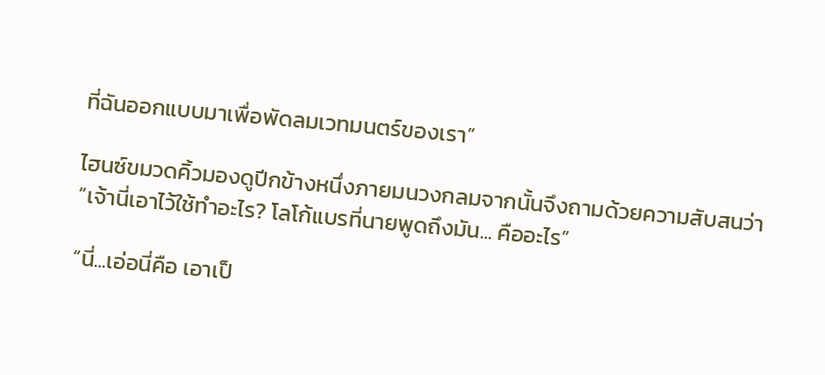ที่ฉันออกแบบมาเพื่อพัดลมเวทมนตร์ของเรา”

ไฮนซ์ขมวดคิ้วมองดูปีกข้างหนึ่งภายมนวงกลมจากนั้นจึงถามด้วยความสับสนว่า “เจ้านี่เอาไว้ใช้ทำอะไร? โลโก้แบรที่นายพูดถึงมัน... คืออะไร”

“นี่...เอ่อนี่คือ เอาเป็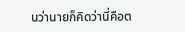นว่านายก็คิดว่านี่คือต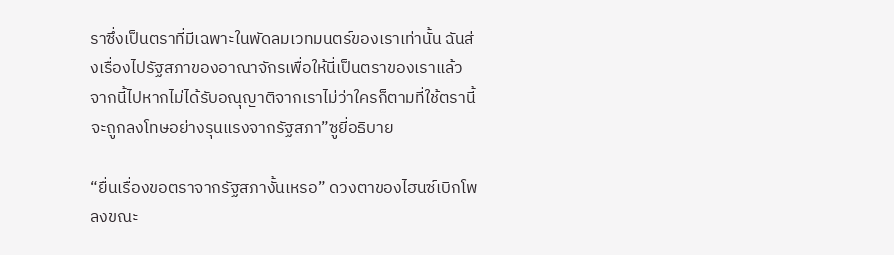ราซึ่งเป็นตราที่มีเฉพาะในพัดลมเวทมนตร์ของเราเท่านั้น ฉันส่งเรื่องไปรัฐสภาของอาณาจักรเพื่อให้นี่เป็นตราของเราแล้ว จากนี้ไปหากไม่ได้รับอณุญาติจากเราไม่ว่าใครก็ตามที่ใช้ตรานี้จะถูกลงโทษอย่างรุนแรงจากรัฐสภา”ซูยี่อธิบาย

“ยื่นเรื่องขอตราจากรัฐสภางั้นเหรอ” ดวงตาของไฮนซ์เบิกโพลงขณะ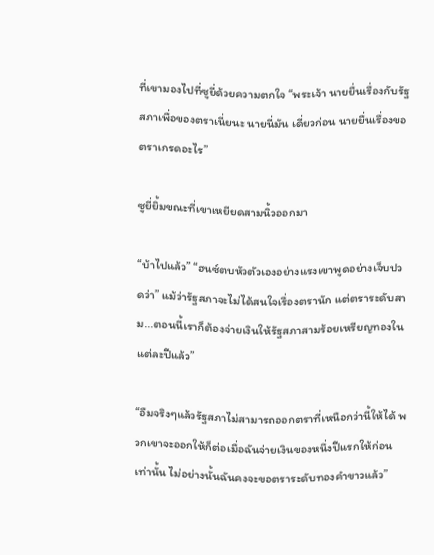ที่เขามองไปที่ซูยี่ด้วยความตกใจ “พระเจ้า นายยื่นเรื่องกับรัฐสภาเพื่อของตราเนี่ยนะ นายนี่มัน เดี่ยวก่อน นายยื่นเรื่องขอตราเกรดอะไร”

ซูยี่ยิ้มขณะที่เขาเหยียดสามนิ้วออกมา

“บ้าไปแล้ว” “ฮนซ์ตบหัวตัวเองอย่างแรงเขาพูดอย่างเจ็บปวดว่า” แม้ว่ารัฐสภาจะไม่ได้สนใจเรื่องตรานัก แต่ตราระดับสาม...ตอนนี้เราก็ต้องจ่ายเงินให้รัฐสภาสามร้อยเหรียญทองในแต่ละปีแล้ว”

“อืมจริงๆแล้วรัฐสภาไม่สามารถออกตราที่เหนือกว่านี้ให้ได้ พวกเขาจะออกให้ก็ต่อเมื่อฉันจ่ายเงินของหนึ่งปีแรกให้ก่อนเท่านั้น ไม่อย่างนั้นฉันคงจะขอตราระดับทองคำขาวแล้ว”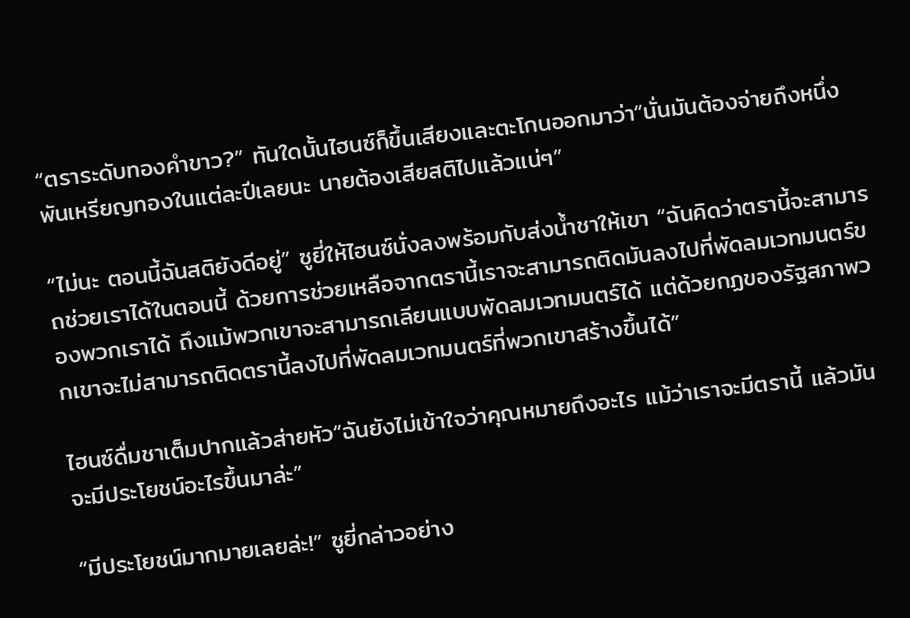“ตราระดับทองคำขาว?” ทันใดนั้นไฮนซ์ก็ขึ้นเสียงและตะโกนออกมาว่า“นั่นมันต้องจ่ายถึงหนึ่งพันเหรียญทองในแต่ละปีเลยนะ นายต้องเสียสติไปแล้วแน่ๆ”

“ไม่นะ ตอนนี้ฉันสติยังดีอยู่” ซูยี่ให้ไฮนซ์นั่งลงพร้อมกับส่งน้ำชาให้เขา “ฉันคิดว่าตรานี้จะสามารถช่วยเราได้ในตอนนี้ ด้วยการช่วยเหลือจากตรานี้เราจะสามารถติดมันลงไปที่พัดลมเวทมนตร์ของพวกเราได้ ถึงแม้พวกเขาจะสามารถเลียนแบบพัดลมเวทมนตร์ได้ แต่ด้วยกฏของรัฐสภาพวกเขาจะไม่สามารถติดตรานี้ลงไปที่พัดลมเวทมนตร์ที่พวกเขาสร้างขึ้นได้”

ไฮนซ์ดื่มชาเต็มปากแล้วส่ายหัว“ฉันยังไม่เข้าใจว่าคุณหมายถึงอะไร แม้ว่าเราจะมีตรานี้ แล้วมันจะมีประโยชน์อะไรขึ้นมาล่ะ”

“มีประโยชน์มากมายเลยล่ะ!” ซูยี่กล่าวอย่าง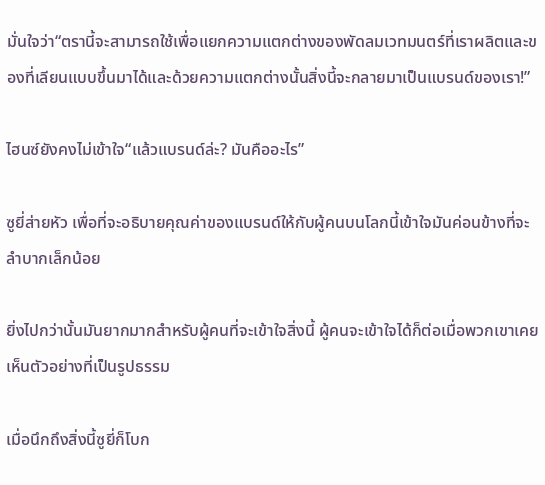มั่นใจว่า“ตรานี้จะสามารถใช้เพื่อแยกความแตกต่างของพัดลมเวทมนตร์ที่เราผลิตและของที่เลียนแบบขึ้นมาได้และด้วยความแตกต่างนั้นสิ่งนี้จะกลายมาเป็นแบรนด์ของเรา!”

ไฮนซ์ยังคงไม่เข้าใจ“แล้วแบรนด์ล่ะ? มันคืออะไร”

ซูยี่ส่ายหัว เพื่อที่จะอธิบายคุณค่าของแบรนด์ให้กับผู้คนบนโลกนี้เข้าใจมันค่อนข้างที่จะลำบากเล็กน้อย

ยิ่งไปกว่านั้นมันยากมากสำหรับผู้คนที่จะเข้าใจสิ่งนี้ ผู้คนจะเข้าใจได้ก็ต่อเมื่อพวกเขาเคยเห็นตัวอย่างที่เป็นรูปธรรม

เมื่อนึกถึงสิ่งนี้ซูยี่ก็โบก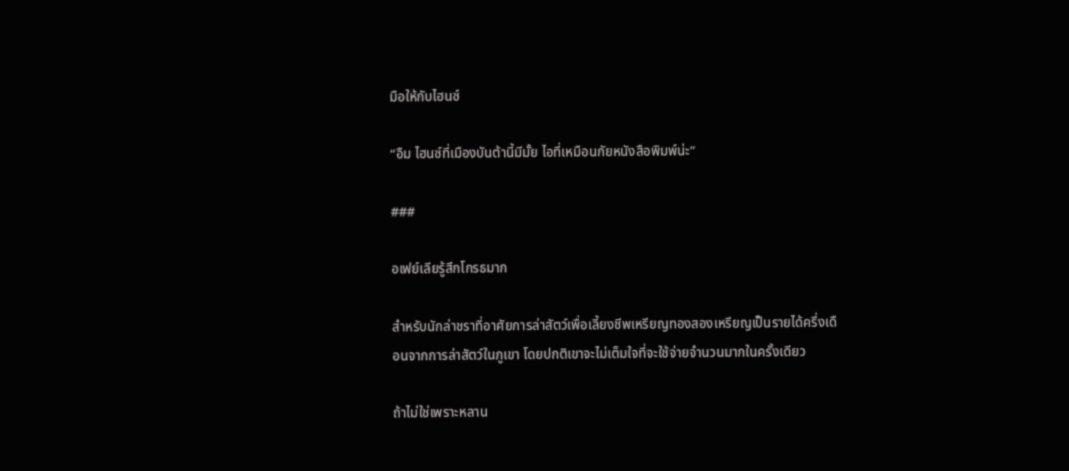มือให้กับไฮนซ์

“อืม ไฮนซ์ที่เมืองบันต้านี้มีมั้ย ไอที่เหมือนกัยหนังสือพิมพ์น่ะ”

###

อเฟย์เลียรู้สึกโกรธมาก

สำหรับนักล่าชราที่อาศัยการล่าสัตว์เพื่อเลี้ยงชีพเหรียญทองสองเหรียญเป็นรายได้ครึ่งเดือนจากการล่าสัตว์ในภูเขา โดยปกติเขาจะไม่เต็มใจที่จะใช้จ่ายจำนวนมากในครั้งเดียว

ถ้าไม่ใช่เพราะหลาน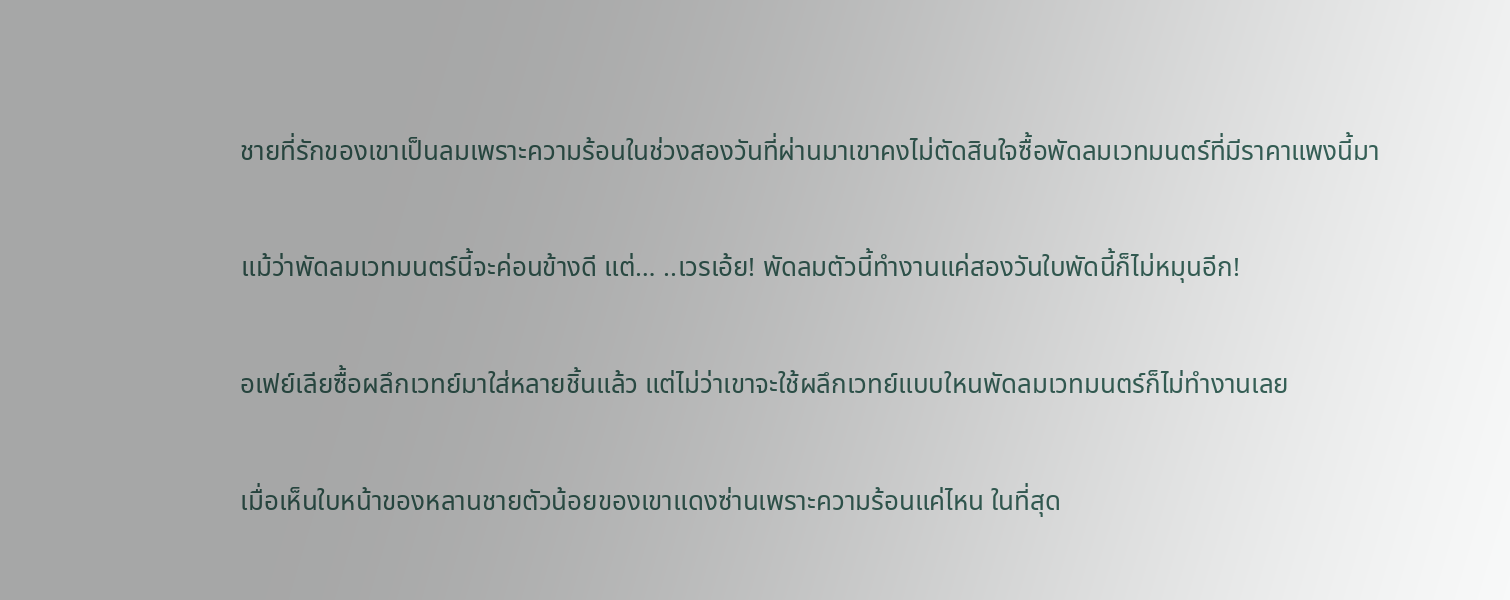ชายที่รักของเขาเป็นลมเพราะความร้อนในช่วงสองวันที่ผ่านมาเขาคงไม่ตัดสินใจซื้อพัดลมเวทมนตร์ที่มีราคาแพงนี้มา

แม้ว่าพัดลมเวทมนตร์นี้จะค่อนข้างดี แต่… ..เวรเอ้ย! พัดลมตัวนี้ทำงานแค่สองวันใบพัดนี้ก็ไม่หมุนอีก!

อเฟย์เลียซื้อผลึกเวทย์มาใส่หลายชิ้นแล้ว แต่ไม่ว่าเขาจะใช้ผลึกเวทย์แบบใหนพัดลมเวทมนตร์ก็ไม่ทำงานเลย

เมื่อเห็นใบหน้าของหลานชายตัวน้อยของเขาแดงซ่านเพราะความร้อนแค่ไหน ในที่สุด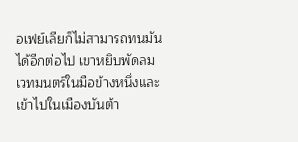อเฟย์เลียก็ไม่สามารถทนมันได้อีกต่อไป เขาหยิบพัดลมเวทมนตร์ในมือข้างหนึ่งและเข้าไปในเมืองบันต้า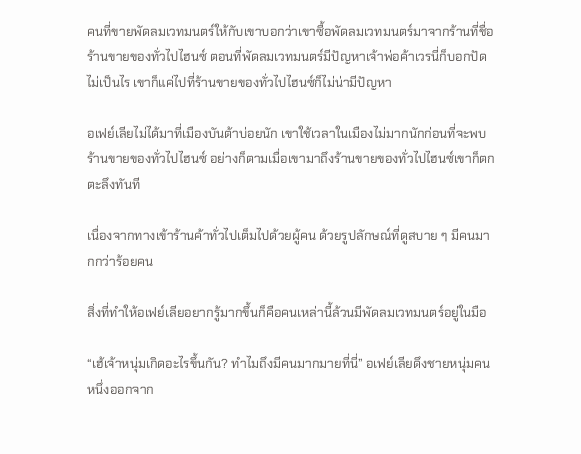คนที่ขายพัดลมเวทมนตร์ให้กับเขาบอกว่าเขาซื้อพัดลมเวทมนตร์มาจากร้านที่ชื่อร้านขายของทั่วไปไฮนซ์ ตอนที่พัดลมเวทมนตร์มีปัญหาเจ้าพ่อค้าเวรนี่ก็บอกปัด ไม่เป็นไร เขาก็แค่ไปที่ร้านขายของทั่วไปไฮนซ์ก็ไม่น่ามีปัญหา

อเฟย์เลียไม่ได้มาที่เมืองบันต้าบ่อยนัก เขาใช้เวลาในเมืองไม่มากนักก่อนที่จะพบร้านขายของทั่วไปไฮนซ์ อย่างก็ตามเมื่อเขามาถึงร้านขายของทั่วไปไฮนซ์เขาก็ตกตะลึงทันที

เนื่องจากทางเข้าร้านค้าทั่วไปเต็มไปด้วยผู้คน ด้วยรูปลักษณ์ที่ดูสบาย ๆ มีคนมากกว่าร้อยคน

สิ่งที่ทำให้อเฟย์เลียอยากรู้มากขึ้นก็คือคนเหล่านี้ล้วนมีพัดลมเวทมนตร์อยู่ในมือ

“เฮ้เจ้าหนุ่มเกิดอะไรขึ้นกัน? ทำไมถึงมีคนมากมายที่นี่” อเฟย์เลียดึงชายหนุ่มคนหนึ่งออกจาก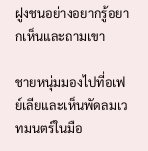ฝูงชนอย่างอยากรู้อยากเห็นและถามเขา

ชายหนุ่มมองไปที่อเฟย์เลียและเห็นพัดลมเวทมนตร์ในมือ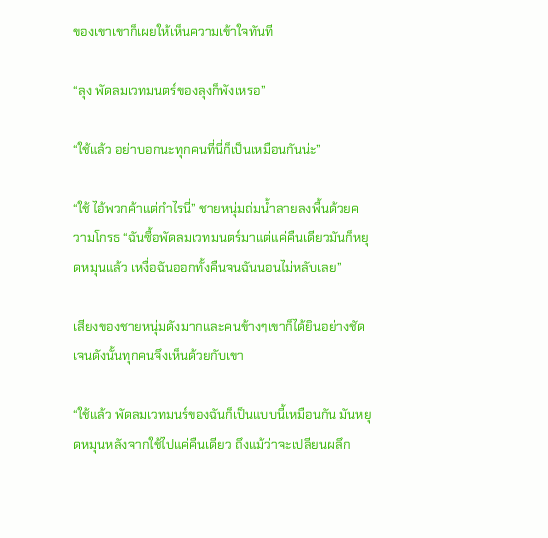ของเขาเขาก็เผยให้เห็นความเข้าใจทันที

“ลุง พัดลมเวทมนตร์ของลุงก็พังเหรอ”

“ใช้แล้ว อย่าบอกนะทุกคนที่นี่ก็เป็นเหมือนกันน่ะ”

“ใช้ ไอ้พวกค้าแต่กำไรนี่” ชายหนุ่มถ่มน้ำลายลงพื้นด้วยความโกรธ “ฉันซื้อพัดลมเวทมนตร์มาแต่แค่คืนเดียวมันก็หยุดหมุนแล้ว เหงื่อฉันออกทั้งคืนจนฉันนอนไม่หลับเลย”

เสียงของชายหนุ่มดังมากและคนข้างๆเขาก็ได้ยินอย่างชัดเจนดังนั้นทุกคนจึงเห็นด้วยกับเขา

“ใช้แล้ว พัดลมเวทมนร์ของฉันก็เป็นแบบนี้เหมือนกัน มันหยุดหมุนหลังจากใช้ไปแค่คืนเดียว ถึงแม้ว่าจะเปลียนผลึก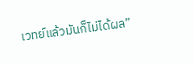เวทย์แล้วมันก็ไม่ได้ผล”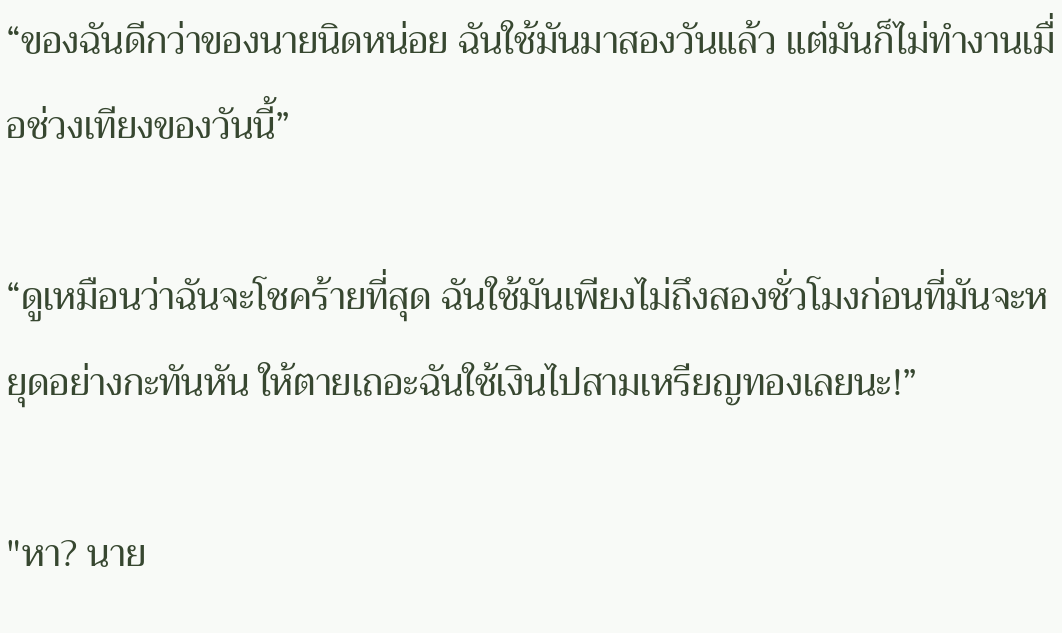“ของฉันดีกว่าของนายนิดหน่อย ฉันใช้มันมาสองวันแล้ว แต่มันก็ไม่ทำงานเมื่อช่วงเทียงของวันนี้”

“ดูเหมือนว่าฉันจะโชคร้ายที่สุด ฉันใช้มันเพียงไม่ถึงสองชั่วโมงก่อนที่มันจะหยุดอย่างกะทันหัน ให้ตายเถอะฉันใช้เงินไปสามเหรียญทองเลยนะ!”

"หา? นาย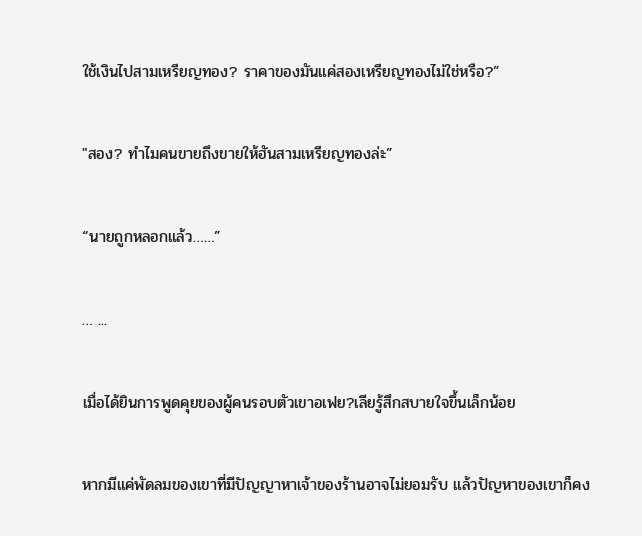ใช้เงินไปสามเหรียญทอง? ราคาของมันแค่สองเหรียญทองไม่ใช่หรือ?”

"สอง? ทำไมคนขายถึงขายให้ฮันสามเหรียญทองล่ะ”

“นายถูกหลอกแล้ว……”

… ...

เมื่อได้ยินการพูดคุยของผู้คนรอบตัวเขาอเฟย?เลียรู้สึกสบายใจขึ้นเล็กน้อย

หากมีแค่พัดลมของเขาที่มีปัญญาหาเจ้าของร้านอาจไม่ยอมรับ แล้วปัญหาของเขาก็คง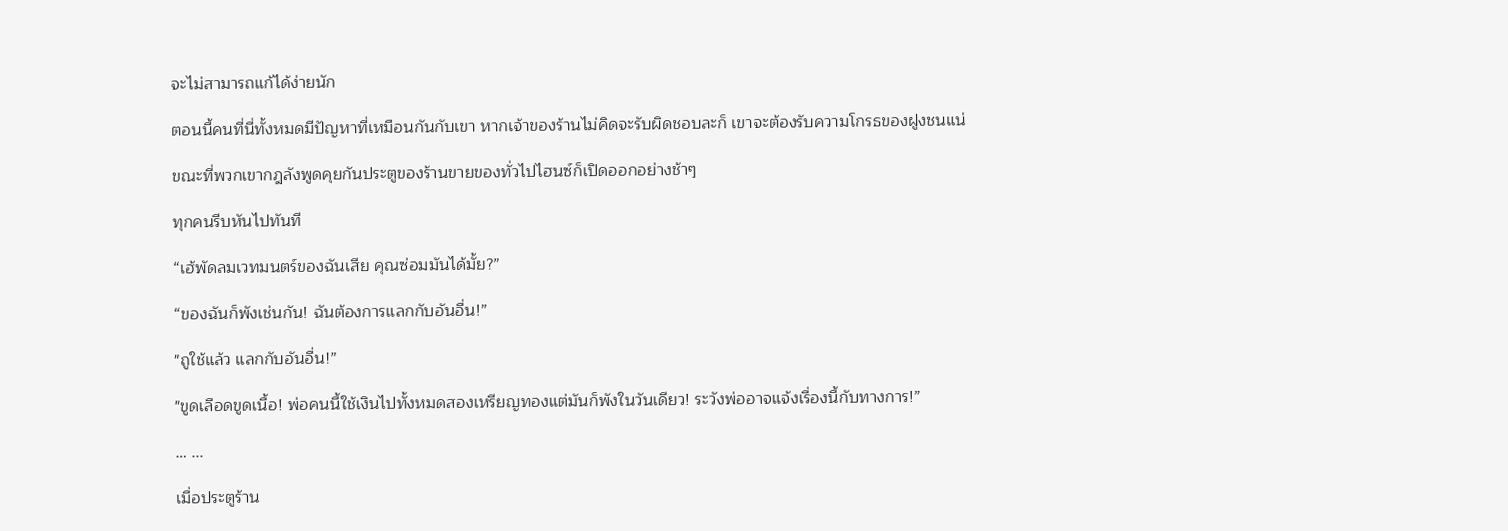จะไม่สามารถแก้ได้ง่ายนัก

ตอนนี้คนที่นี่ทั้งหมดมีปัญหาที่เหมือนกันกับเขา หากเจ้าของร้านไม่คิดจะรับผิดชอบละก็ เขาจะต้องรับความโกรธของฝูงชนแน่

ขณะที่พวกเขากฎลังพูดคุยกันประตูของร้านขายของทั่วไปไฮนซ์ก็เปิดออกอย่างช้าๆ

ทุกคนรีบหันไปทันที

“เฮ้พัดลมเวทมนตร์ของฉันเสีย คุณซ่อมมันได้มั้ย?”

“ของฉันก็พังเช่นกัน! ฉันต้องการแลกกับอันอื่น!”

"ถูใช้แล้ว แลกกับอันอื่น!”

"ขูดเลือดขูดเนื้อ! พ่อคนนี้ใช้เงินไปทั้งหมดสองเหรียญทองแต่มันก็พังในวันเดียว! ระวังพ่ออาจแจ้งเรื่องนี้กับทางการ!”

… ...

เมื่อประตูร้าน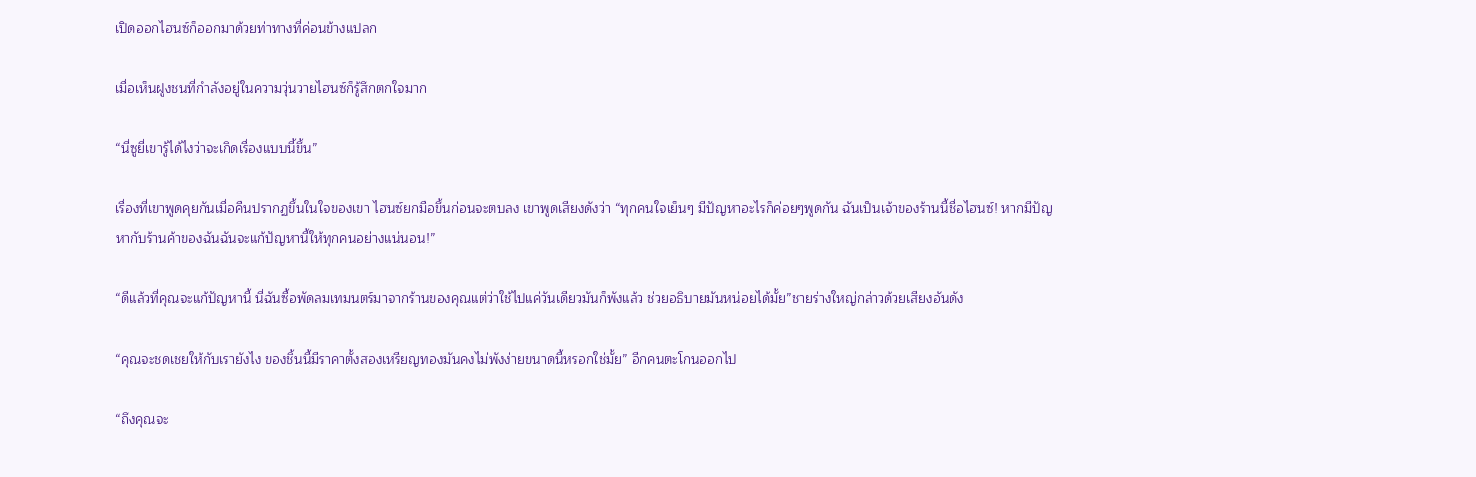เปิดออกไฮนซ์ก็ออกมาด้วยท่าทางที่ค่อนข้างแปลก

เมื่อเห็นฝูงชนที่กำลังอยู่ในความวุ่นวายไฮนซ์ก็รู้สึกตกใจมาก

“นี่ซูยี่เขารู้ได้ไงว่าจะเกิดเรื่องแบบนี้ขึ้น”

เรื่องที่เขาพูดคุยกันเมื่อคืนปรากฏขึ้นในใจของเขา ไฮนซ์ยกมือขึ้นก่อนจะตบลง เขาพูดเสียงดังว่า “ทุกคนใจเย็นๆ มีปัญหาอะไรก็ค่อยๆพูดกัน ฉันเป็นเจ้าของร้านนี้ชื่อไฮนซ์! หากมีปัญหากับร้านค้าของฉันฉันจะแก้ปัญหานี้ให้ทุกคนอย่างแน่นอน!”

“ดีแล้วที่คุณจะแก้ปัญหานี้ นี่ฉันซื้อพัดลมเทมนตร์มาจากร้านของคุณแต่ว่าใช้ไปแค่วันเดียวมันก็พังแล้ว ช่วยอธิบายมันหน่อยได้มั้ย”ชายร่างใหญ่กล่าวด้วยเสียงอันดัง

“คุณจะชดเชยให้กับเรายังไง ของชิ้นนี้มีราคาตั้งสองเหรียญทองมันคงไม่พังง่ายขนาดนี้หรอกใช่มั้ย” อีกคนตะโกนออกไป

“ถึงคุณจะ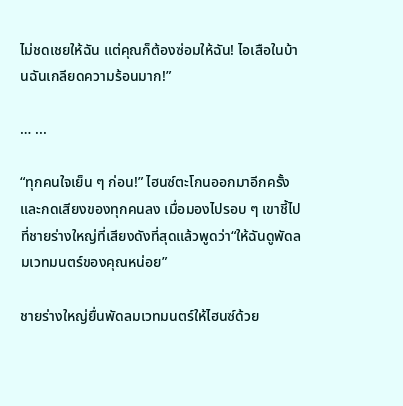ไม่ชดเชยให้ฉัน แต่คุณก็ต้องซ่อมให้ฉัน! ไอเสือในบ้านฉันเกลียดความร้อนมาก!”

… ...

“ทุกคนใจเย็น ๆ ก่อน!” ไฮนซ์ตะโกนออกมาอีกครั้งและกดเสียงของทุกคนลง เมื่อมองไปรอบ ๆ เขาชี้ไปที่ชายร่างใหญ่ที่เสียงดังที่สุดแล้วพูดว่า“ให้ฉันดูพัดลมเวทมนตร์ของคุณหน่อย”

ชายร่างใหญ่ยื่นพัดลมเวทมนตร์ให้ไฮนซ์ด้วย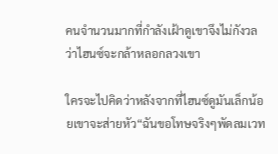คนจำนวนมากที่กำลังเฝ้าดูเขาจึงไม่กังวลว่าไฮนซ์จะกล้าหลอกลวงเขา

ใครจะไปคิดว่าหลังจากที่ไฮนซ์ดูมันเล็กน้อยเขาจะส่ายหัว“ฉันขอโทษจริงๆพัดลมเวท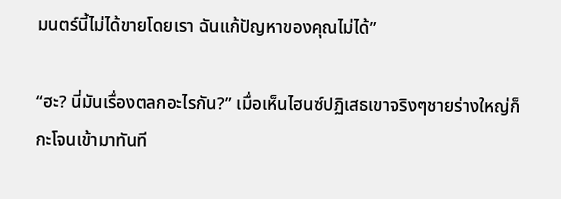มนตร์นี้ไม่ได้ขายโดยเรา ฉันแก้ปัญหาของคุณไม่ได้”

“ฮะ? นี่มันเรื่องตลกอะไรกัน?” เมื่อเห็นไฮนซ์ปฏิเสธเขาจริงๆชายร่างใหญ่ก็กะโจนเข้ามาทันที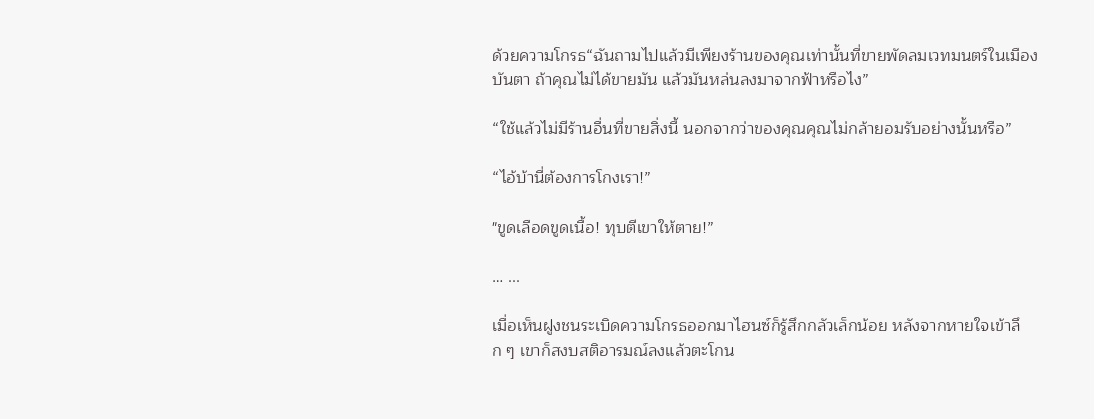ด้วยความโกรธ“ฉันถามไปแล้วมีเพียงร้านของคุณเท่านั้นที่ขายพัดลมเวทมนตร์ในเมืองบันตา ถ้าคุณไม่ได้ขายมัน แล้วมันหล่นลงมาจากฟ้าหรือไง”

“ใช้แล้วไม่มีร้านอื่นที่ขายสิ่งนี้ นอกจากว่าของคุณคุณไม่กล้ายอมรับอย่างนั้นหรือ”

“ไอ้บ้านี่ต้องการโกงเรา!”

"ขูดเลือดขูดเนื้อ! ทุบตีเขาให้ตาย!”

… ...

เมื่อเห็นฝูงชนระเบิดความโกรธออกมาไฮนซ์ก็รู้สึกกลัวเล็กน้อย หลังจากหายใจเข้าลึก ๆ เขาก็สงบสติอารมณ์ลงแล้วตะโกน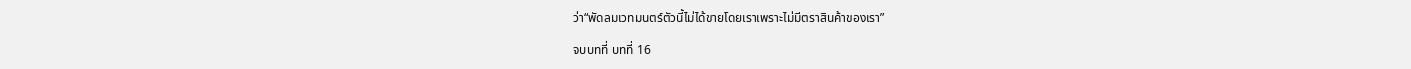ว่า“พัดลมเวทมนตร์ตัวนี้ไม่ได้ขายโดยเราเพราะไม่มีตราสินค้าของเรา”

จบบทที่ บทที่ 16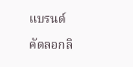แบรนด์

คัดลอกลิ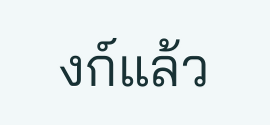งก์แล้ว